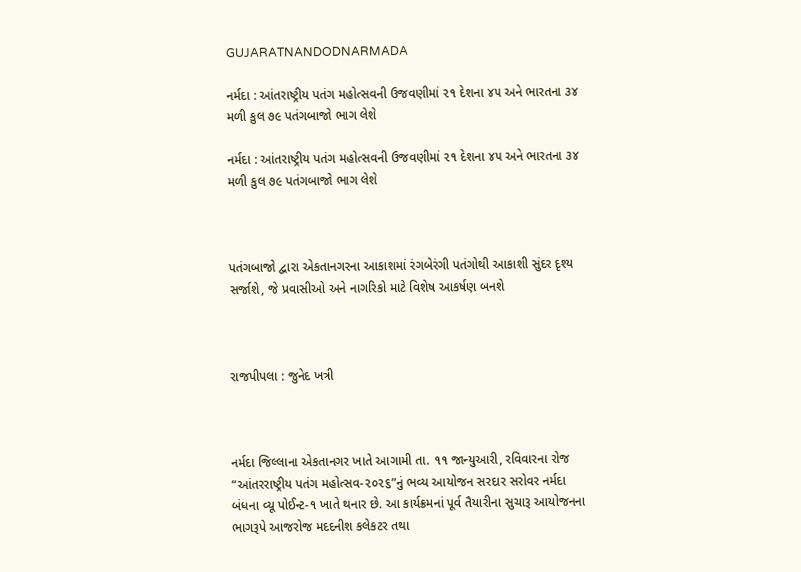GUJARATNANDODNARMADA

નર્મદા : આંતરાષ્ટ્રીય પતંગ મહોત્સવની ઉજવણીમાં ૨૧ દેશના ૪૫ અને ભારતના ૩૪ મળી કુલ ૭૯ પતંગબાજો ભાગ લેશે

નર્મદા : આંતરાષ્ટ્રીય પતંગ મહોત્સવની ઉજવણીમાં ૨૧ દેશના ૪૫ અને ભારતના ૩૪ મળી કુલ ૭૯ પતંગબાજો ભાગ લેશે



પતંગબાજો દ્વારા એકતાનગરના આકાશમાં રંગબેરંગી પતંગોથી આકાશી સુંદર દૃશ્ય સર્જાશે, જે પ્રવાસીઓ અને નાગરિકો માટે વિશેષ આકર્ષણ બનશે



રાજપીપલા : જુનેદ ખત્રી



નર્મદા જિલ્લાના એકતાનગર ખાતે આગામી તા. ૧૧ જાન્યુઆરી, રવિવારના રોજ “આંતરરાષ્ટ્રીય પતંગ મહોત્સવ-૨૦૨૬”નું ભવ્ય આયોજન સરદાર સરોવર નર્મદા બંધના વ્યૂ પોઈન્ટ-૧ ખાતે થનાર છે. આ કાર્યક્રમનાં પૂર્વ તૈયારીના સુચારૂ આયોજનના ભાગરૂપે આજરોજ મદદનીશ કલેકટર તથા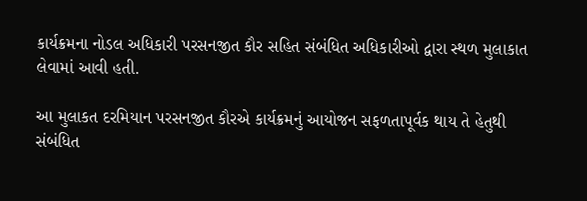કાર્યક્રમના નોડલ અધિકારી પરસનજીત કૌર સહિત સંબંધિત અધિકારીઓ દ્વારા સ્થળ મુલાકાત લેવામાં આવી હતી.

આ મુલાકત દરમિયાન પરસનજીત કૌરએ કાર્યક્રમનું આયોજન સફળતાપૂર્વક થાય તે હેતુથી સંબંધિત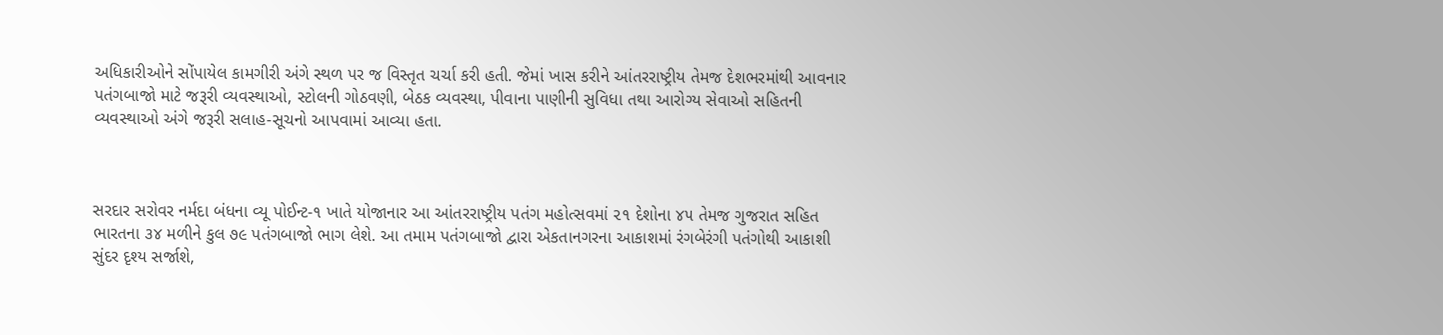અધિકારીઓને સોંપાયેલ કામગીરી અંગે સ્થળ પર જ વિસ્તૃત ચર્ચા કરી હતી. જેમાં ખાસ કરીને આંતરરાષ્ટ્રીય તેમજ દેશભરમાંથી આવનાર પતંગબાજો માટે જરૂરી વ્યવસ્થાઓ, સ્ટોલની ગોઠવણી, બેઠક વ્યવસ્થા, પીવાના પાણીની સુવિધા તથા આરોગ્ય સેવાઓ સહિતની વ્યવસ્થાઓ અંગે જરૂરી સલાહ-સૂચનો આપવામાં આવ્યા હતા.



સરદાર સરોવર નર્મદા બંધના વ્યૂ પોઈન્ટ-૧ ખાતે યોજાનાર આ આંતરરાષ્ટ્રીય પતંગ મહોત્સવમાં ૨૧ દેશોના ૪૫ તેમજ ગુજરાત સહિત ભારતના ૩૪ મળીને કુલ ૭૯ પતંગબાજો ભાગ લેશે. આ તમામ પતંગબાજો દ્વારા એકતાનગરના આકાશમાં રંગબેરંગી પતંગોથી આકાશી સુંદર દૃશ્ય સર્જાશે,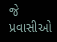જે પ્રવાસીઓ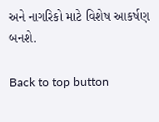અને નાગરિકો માટે વિશેષ આકર્ષણ બનશે.

Back to top button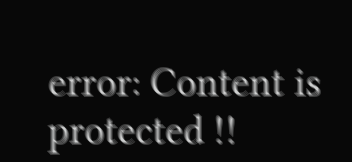error: Content is protected !!